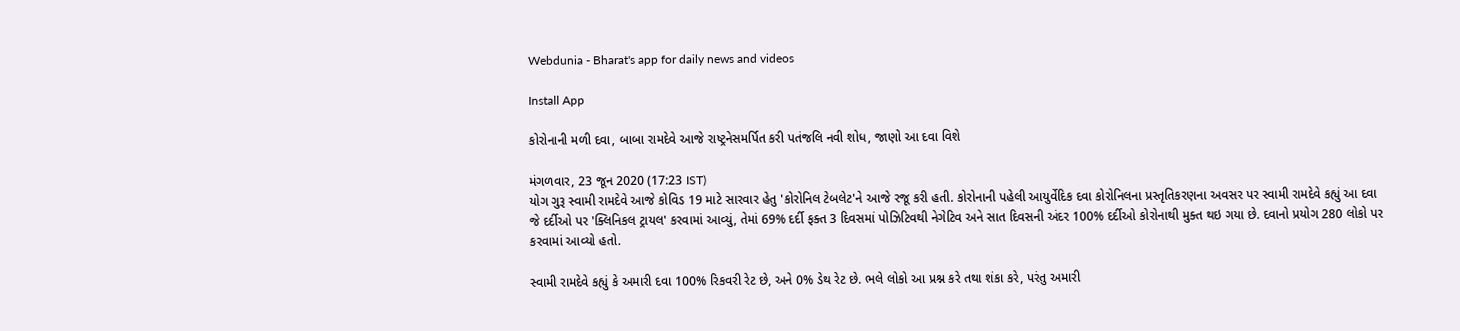Webdunia - Bharat's app for daily news and videos

Install App

કોરોનાની મળી દવા, બાબા રામદેવે આજે રાષ્ટ્રનેસમર્પિત કરી પતંજલિ નવી શોધ, જાણો આ દવા વિશે

મંગળવાર, 23 જૂન 2020 (17:23 IST)
યોગ ગુરૂ સ્વામી રામદેવે આજે કોવિડ 19 માટે સારવાર હેતુ 'કોરોનિલ ટેબલેટ'ને આજે રજૂ કરી હતી. કોરોનાની પહેલી આયુર્વેદિક દવા કોરોનિલના પ્રસ્તૃતિકરણના અવસર પર સ્વામી રામદેવે કહ્યું આ દવા જે દર્દીઓ પર 'ક્લિનિકલ ટ્રાયલ' કરવામાં આવ્યું, તેમાં 69% દર્દી ફક્ત 3 દિવસમાં પોઝિટિવથી નેગેટિવ અને સાત દિવસની અંદર 100% દર્દીઓ કોરોનાથી મુક્ત થઇ ગયા છે. દવાનો પ્રયોગ 280 લોકો પર કરવામાં આવ્યો હતો.

સ્વામી રામદેવે કહ્યું કે અમારી દવા 100% રિકવરી રેટ છે, અને 0% ડેથ રેટ છે. ભલે લોકો આ પ્રશ્ન કરે તથા શંકા કરે, પરંતુ અમારી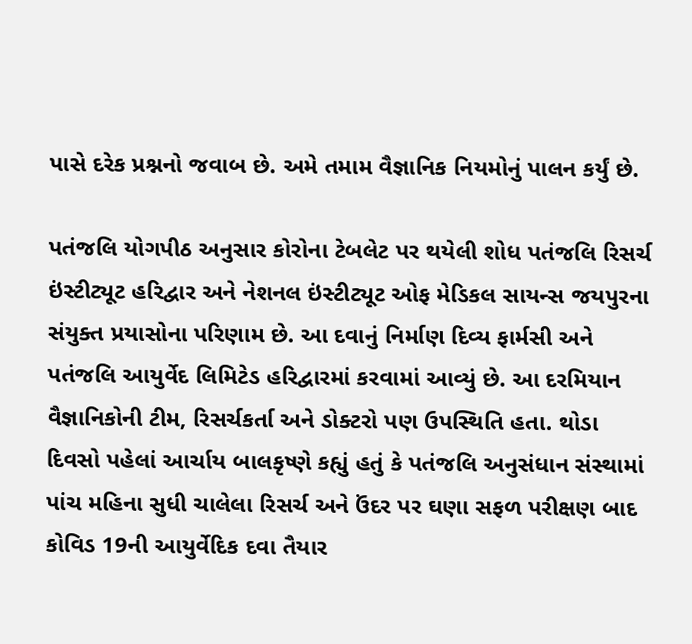પાસે દરેક પ્રશ્નનો જવાબ છે. અમે તમામ વૈજ્ઞાનિક નિયમોનું પાલન કર્યું છે.

પતંજલિ યોગપીઠ અનુસાર કોરોના ટેબલેટ પર થયેલી શોધ પતંજલિ રિસર્ચ ઇંસ્ટીટ્યૂટ હરિદ્વાર અને નેશનલ ઇંસ્ટીટ્યૂટ ઓફ મેડિકલ સાયન્સ જયપુરના સંયુક્ત પ્રયાસોના પરિણામ છે. આ દવાનું નિર્માણ દિવ્ય ફાર્મસી અને પતંજલિ આયુર્વેદ લિમિટેડ હરિદ્વારમાં કરવામાં આવ્યું છે. આ દરમિયાન વૈજ્ઞાનિકોની ટીમ, રિસર્ચકર્તા અને ડોક્ટરો પણ ઉપસ્થિતિ હતા. થોડા દિવસો પહેલાં આર્ચાય બાલકૃષ્ણે કહ્યું હતું કે પતંજલિ અનુસંધાન સંસ્થામાં પાંચ મહિના સુધી ચાલેલા રિસર્ચ અને ઉંદર પર ઘણા સફળ પરીક્ષણ બાદ કોવિડ 19ની આયુર્વેદિક દવા તૈયાર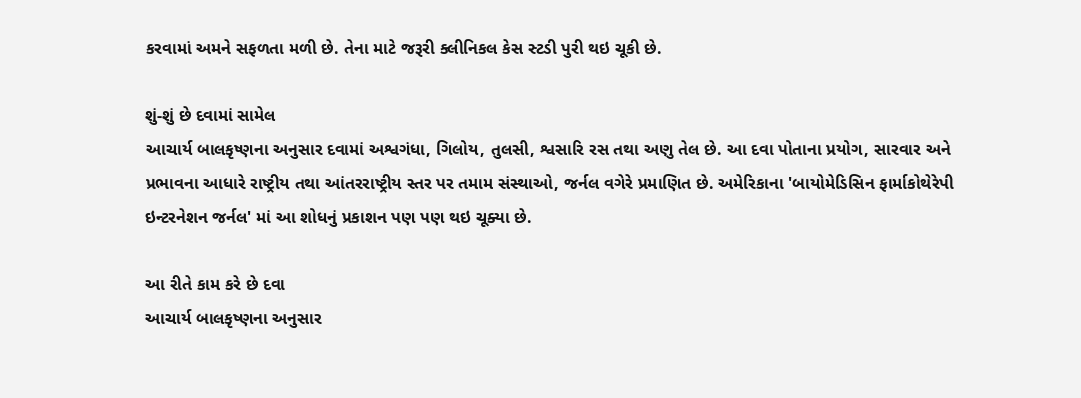કરવામાં અમને સફળતા મળી છે. તેના માટે જરૂરી ક્લીનિકલ કેસ સ્ટડી પુરી થઇ ચૂકી છે.

શું-શું છે દવામાં સામેલ
આચાર્ય બાલકૃષ્ણના અનુસાર દવામાં અશ્વગંધા, ગિલોય, તુલસી, શ્વસારિ રસ તથા અણુ તેલ છે. આ દવા પોતાના પ્રયોગ, સારવાર અને પ્રભાવના આધારે રાષ્ટ્રીય તથા આંતરરાષ્ટ્રીય સ્તર પર તમામ સંસ્થાઓ, જર્નલ વગેરે પ્રમાણિત છે. અમેરિકાના 'બાયોમેડિસિન ફાર્માકોથેરેપી ઇન્ટરનેશન જર્નલ' માં આ શોધનું પ્રકાશન પણ પણ થઇ ચૂક્યા છે.

આ રીતે કામ કરે છે દવા
આચાર્ય બાલકૃષ્ણના અનુસાર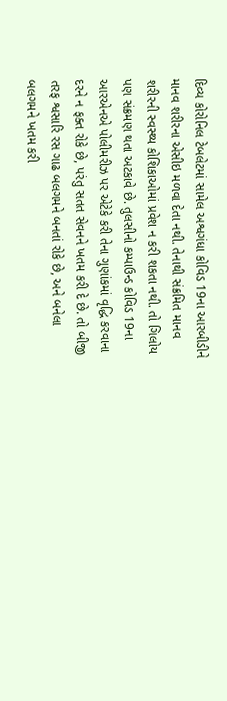દિવ્ય કોરોનિલ ટેબલેટમાં સામેલ અશ્વગંધા કોવિડ 19ના આરબીડીને માનવ શરીરના એસીઇ મળવા દેતા નથી. તેનાથી સંક્રમિત માનવ શરીરની સ્વસ્થ્ય કોશિકાઓમાં પ્રવેશ ન કરી શકતા નથી. તો ગિલોય પણ સંક્રમણ થતા અટકાવે છે. તુલસીનો કમ્પાઉન્ડ કોવિડ 19ના આરએનએ પોલીમરીઝ પર એટેકે કરી તેના ગુણાંકમાં વૃદ્ધિ કરવાના દરને ન ફક્ત રોકે છે, પરંતુ સતત સેવનને ખતમ કરી દે છે. તો બીજી તરફ શ્વસારિ રસ ગાઢ બલગમને બનતાં રોકે છે, અને બનેલા બલગમને ખતમ કરી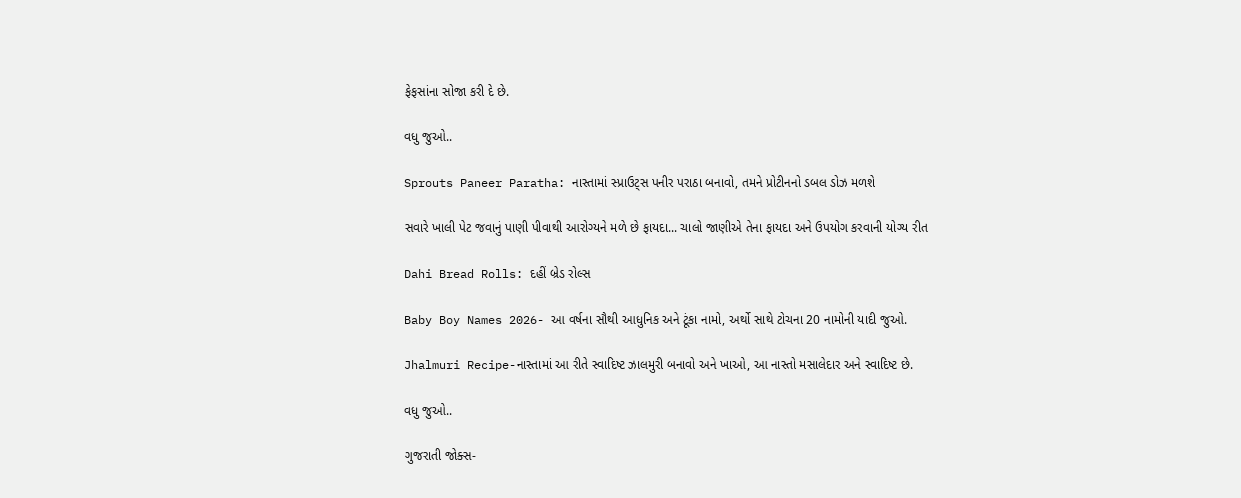ફેફસાંના સોજા કરી દે છે.

વધુ જુઓ..

Sprouts Paneer Paratha: નાસ્તામાં સ્પ્રાઉટ્સ પનીર પરાઠા બનાવો, તમને પ્રોટીનનો ડબલ ડોઝ મળશે

સવારે ખાલી પેટ જવાનું પાણી પીવાથી આરોગ્યને મળે છે ફાયદા... ચાલો જાણીએ તેના ફાયદા અને ઉપયોગ કરવાની યોગ્ય રીત

Dahi Bread Rolls: દહીં બ્રેડ રોલ્સ

Baby Boy Names 2026- આ વર્ષના સૌથી આધુનિક અને ટૂંકા નામો, અર્થો સાથે ટોચના 20 નામોની યાદી જુઓ.

Jhalmuri Recipe-નાસ્તામાં આ રીતે સ્વાદિષ્ટ ઝાલમુરી બનાવો અને ખાઓ, આ નાસ્તો મસાલેદાર અને સ્વાદિષ્ટ છે.

વધુ જુઓ..

ગુજરાતી જોક્સ-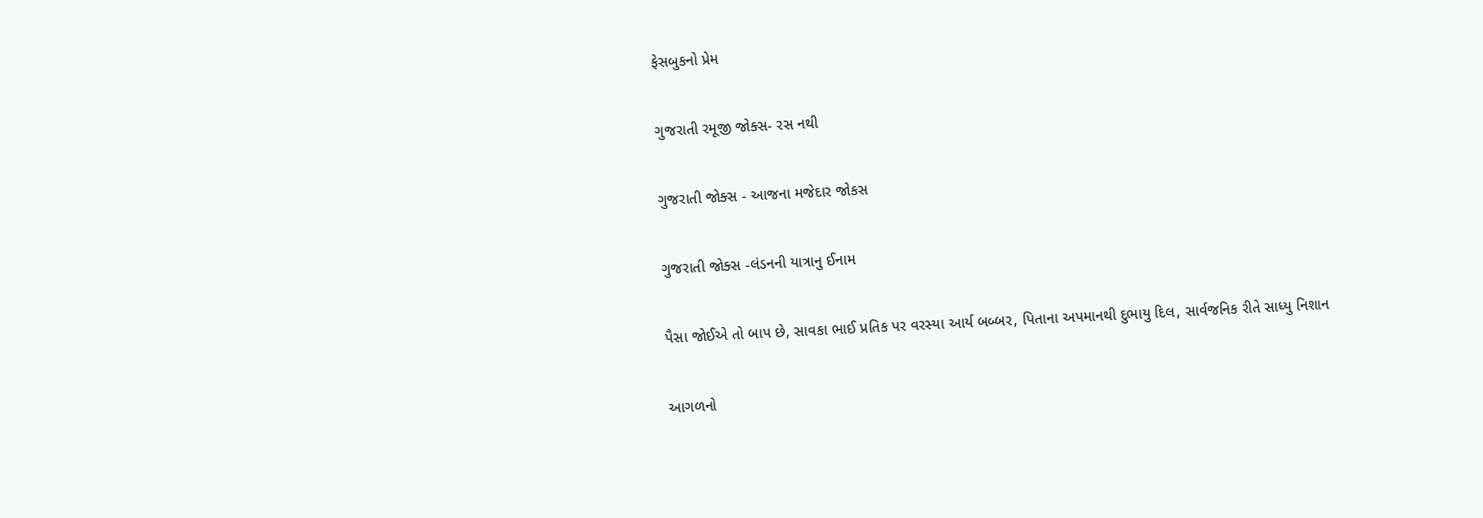ફેસબુકનો પ્રેમ

ગુજરાતી રમૂજી જોક્સ- રસ નથી

ગુજરાતી જોક્સ - આજના મજેદાર જોકસ

ગુજરાતી જોક્સ -લંડનની યાત્રાનુ ઈનામ

પૈસા જોઈએ તો બાપ છે, સાવકા ભાઈ પ્રતિક પર વરસ્યા આર્ય બબ્બર, પિતાના અપમાનથી દુભાયુ દિલ, સાર્વજનિક રીતે સાધ્યુ નિશાન

આગળનો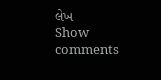લેખ
Show comments